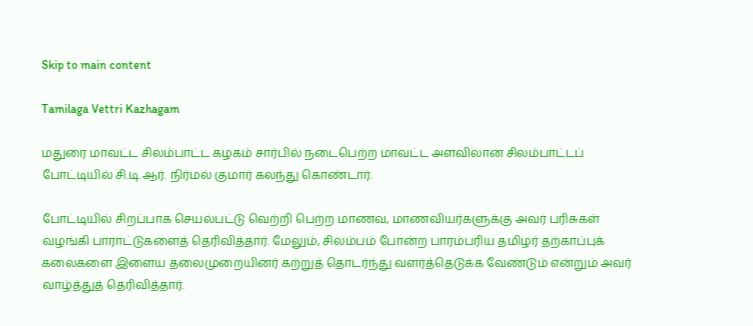Skip to main content

Tamilaga Vettri Kazhagam

மதுரை மாவட்ட சிலம்பாட்ட கழகம் சார்பில் நடைபெற்ற மாவட்ட அளவிலான சிலம்பாட்டப் போட்டியில் சி.டி.ஆர். நிர்மல் குமார் கலந்து கொண்டார்.

போட்டியில் சிறப்பாக செயல்பட்டு வெற்றி பெற்ற மாணவ, மாணவியர்களுக்கு அவர் பரிசுகள் வழங்கி பாராட்டுகளைத் தெரிவித்தார். மேலும், சிலம்பம் போன்ற பாரம்பரிய தமிழர் தற்காப்புக் கலைகளை இளைய தலைமுறையினர் கற்றுத் தொடர்ந்து வளர்த்தெடுக்க வேண்டும் என்றும் அவர் வாழ்த்துத் தெரிவித்தார்.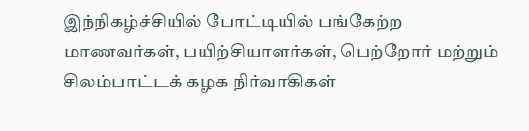இந்நிகழ்ச்சியில் போட்டியில் பங்கேற்ற மாணவர்கள், பயிற்சியாளர்கள், பெற்றோர் மற்றும் சிலம்பாட்டக் கழக நிர்வாகிகள்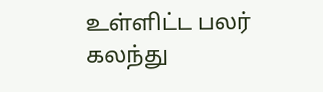உள்ளிட்ட பலர் கலந்து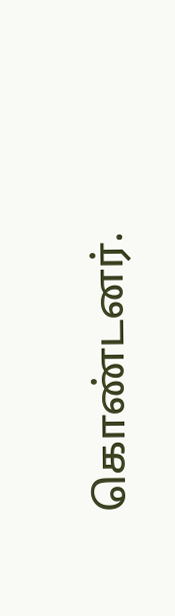கொண்டனர்.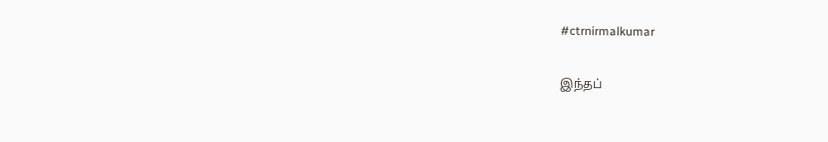#ctrnirmalkumar

இந்தப்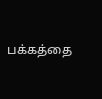பக்கத்தை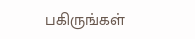பகிருங்கள்